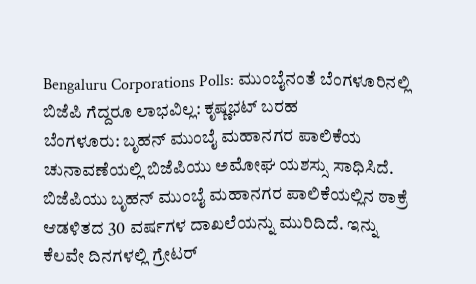Bengaluru Corporations Polls: ಮುಂಬೈನಂತೆ ಬೆಂಗಳೂರಿನಲ್ಲಿ ಬಿಜೆಪಿ ಗೆದ್ದರೂ ಲಾಭವಿಲ್ಲ: ಕೃಷ್ಣಭಟ್ ಬರಹ
ಬೆಂಗಳೂರು: ಬೃಹನ್ ಮುಂಬೈ ಮಹಾನಗರ ಪಾಲಿಕೆಯ ಚುನಾವಣೆಯಲ್ಲಿ ಬಿಜೆಪಿಯು ಅಮೋಘ ಯಶಸ್ಸು ಸಾಧಿಸಿದೆ. ಬಿಜೆಪಿಯು ಬೃಹನ್ ಮುಂಬೈ ಮಹಾನಗರ ಪಾಲಿಕೆಯಲ್ಲಿನ ಠಾಕ್ರೆ ಆಡಳಿತದ 30 ವರ್ಷಗಳ ದಾಖಲೆಯನ್ನು ಮುರಿದಿದೆ. ಇನ್ನು ಕೆಲವೇ ದಿನಗಳಲ್ಲಿ ಗ್ರೇಟರ್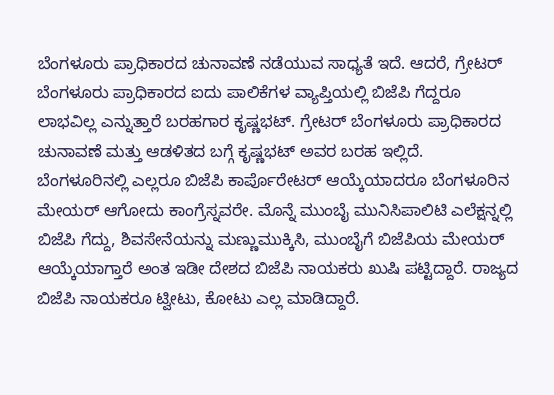ಬೆಂಗಳೂರು ಪ್ರಾಧಿಕಾರದ ಚುನಾವಣೆ ನಡೆಯುವ ಸಾಧ್ಯತೆ ಇದೆ. ಆದರೆ, ಗ್ರೇಟರ್ ಬೆಂಗಳೂರು ಪ್ರಾಧಿಕಾರದ ಐದು ಪಾಲಿಕೆಗಳ ವ್ಯಾಪ್ತಿಯಲ್ಲಿ ಬಿಜೆಪಿ ಗೆದ್ದರೂ ಲಾಭವಿಲ್ಲ ಎನ್ನುತ್ತಾರೆ ಬರಹಗಾರ ಕೃಷ್ಣಭಟ್. ಗ್ರೇಟರ್ ಬೆಂಗಳೂರು ಪ್ರಾಧಿಕಾರದ ಚುನಾವಣೆ ಮತ್ತು ಆಡಳಿತದ ಬಗ್ಗೆ ಕೃಷ್ಣಭಟ್ ಅವರ ಬರಹ ಇಲ್ಲಿದೆ.
ಬೆಂಗಳೂರಿನಲ್ಲಿ ಎಲ್ಲರೂ ಬಿಜೆಪಿ ಕಾರ್ಪೊರೇಟರ್ ಆಯ್ಕೆಯಾದರೂ ಬೆಂಗಳೂರಿನ ಮೇಯರ್ ಆಗೋದು ಕಾಂಗ್ರೆಸ್ನವರೇ. ಮೊನ್ನೆ ಮುಂಬೈ ಮುನಿಸಿಪಾಲಿಟಿ ಎಲೆಕ್ಷನ್ನಲ್ಲಿ ಬಿಜೆಪಿ ಗೆದ್ದು, ಶಿವಸೇನೆಯನ್ನು ಮಣ್ಣುಮುಕ್ಕಿಸಿ, ಮುಂಬೈಗೆ ಬಿಜೆಪಿಯ ಮೇಯರ್ ಆಯ್ಕೆಯಾಗ್ತಾರೆ ಅಂತ ಇಡೀ ದೇಶದ ಬಿಜೆಪಿ ನಾಯಕರು ಖುಷಿ ಪಟ್ಟಿದ್ದಾರೆ. ರಾಜ್ಯದ ಬಿಜೆಪಿ ನಾಯಕರೂ ಟ್ವೀಟು, ಕೋಟು ಎಲ್ಲ ಮಾಡಿದ್ದಾರೆ.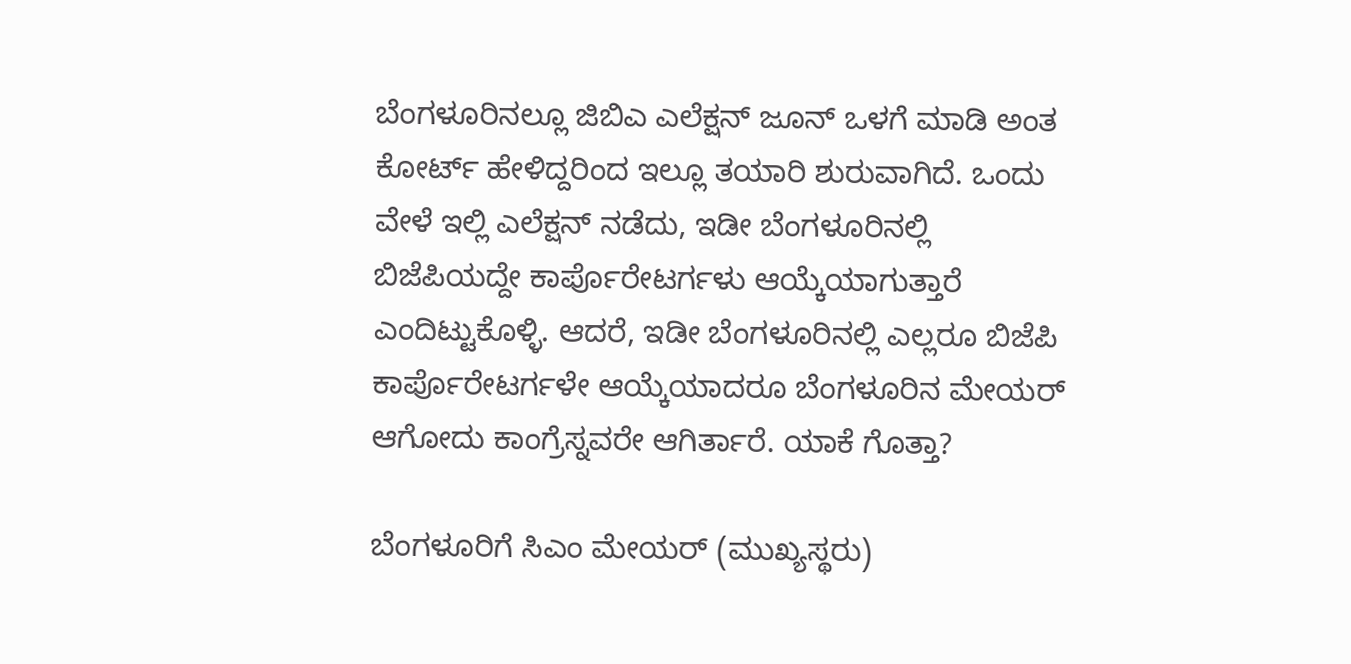ಬೆಂಗಳೂರಿನಲ್ಲೂ ಜಿಬಿಎ ಎಲೆಕ್ಷನ್ ಜೂನ್ ಒಳಗೆ ಮಾಡಿ ಅಂತ ಕೋರ್ಟ್ ಹೇಳಿದ್ದರಿಂದ ಇಲ್ಲೂ ತಯಾರಿ ಶುರುವಾಗಿದೆ. ಒಂದು ವೇಳೆ ಇಲ್ಲಿ ಎಲೆಕ್ಷನ್ ನಡೆದು, ಇಡೀ ಬೆಂಗಳೂರಿನಲ್ಲಿ ಬಿಜೆಪಿಯದ್ದೇ ಕಾರ್ಪೊರೇಟರ್ಗಳು ಆಯ್ಕೆಯಾಗುತ್ತಾರೆ ಎಂದಿಟ್ಟುಕೊಳ್ಳಿ. ಆದರೆ, ಇಡೀ ಬೆಂಗಳೂರಿನಲ್ಲಿ ಎಲ್ಲರೂ ಬಿಜೆಪಿ ಕಾರ್ಪೊರೇಟರ್ಗಳೇ ಆಯ್ಕೆಯಾದರೂ ಬೆಂಗಳೂರಿನ ಮೇಯರ್ ಆಗೋದು ಕಾಂಗ್ರೆಸ್ನವರೇ ಆಗಿರ್ತಾರೆ. ಯಾಕೆ ಗೊತ್ತಾ?

ಬೆಂಗಳೂರಿಗೆ ಸಿಎಂ ಮೇಯರ್ (ಮುಖ್ಯಸ್ಥರು)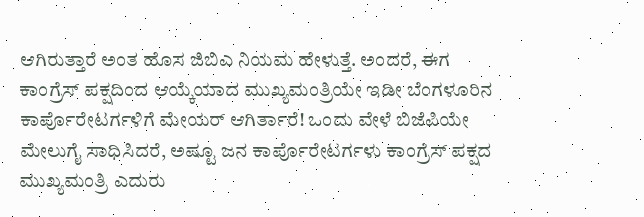ಆಗಿರುತ್ತಾರೆ ಅಂತ ಹೊಸ ಜಿಬಿಎ ನಿಯಮ ಹೇಳುತ್ತೆ. ಅಂದರೆ, ಈಗ ಕಾಂಗ್ರೆಸ್ ಪಕ್ಷದಿಂದ ಆಯ್ಕೆಯಾದ ಮುಖ್ಯಮಂತ್ರಿಯೇ ಇಡೀ ಬೆಂಗಳೂರಿನ ಕಾರ್ಪೊರೇಟರ್ಗಳಿಗೆ ಮೇಯರ್ ಆಗಿರ್ತಾರೆ! ಒಂದು ವೇಳೆ ಬಿಜೆಪಿಯೇ ಮೇಲುಗೈ ಸಾಧಿಸಿದರೆ, ಅಷ್ಟೂ ಜನ ಕಾರ್ಪೊರೇಟರ್ಗಳು ಕಾಂಗ್ರೆಸ್ ಪಕ್ಷದ ಮುಖ್ಯಮಂತ್ರಿ ಎದುರು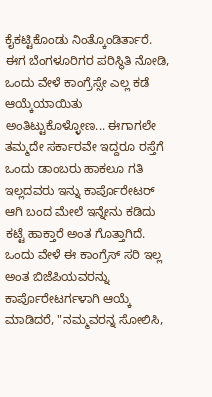ಕೈಕಟ್ಟಿಕೊಂಡು ನಿಂತ್ಕೊಂಡಿರ್ತಾರೆ.
ಈಗ ಬೆಂಗಳೂರಿಗರ ಪರಿಸ್ಥಿತಿ ನೋಡಿ, ಒಂದು ವೇಳೆ ಕಾಂಗ್ರೆಸ್ಸೇ ಎಲ್ಲ ಕಡೆ ಆಯ್ಕೆಯಾಯಿತು ಅಂತಿಟ್ಟುಕೊಳ್ಳೋಣ... ಈಗಾಗಲೇ ತಮ್ಮದೇ ಸರ್ಕಾರವೇ ಇದ್ದರೂ ರಸ್ತೆಗೆ ಒಂದು ಡಾಂಬರು ಹಾಕಲೂ ಗತಿ ಇಲ್ಲದವರು ಇನ್ನು ಕಾರ್ಪೊರೇಟರ್ ಆಗಿ ಬಂದ ಮೇಲೆ ಇನ್ನೇನು ಕಡಿದು ಕಟ್ಟೆ ಹಾಕ್ತಾರೆ ಅಂತ ಗೊತ್ತಾಗಿದೆ. ಒಂದು ವೇಳೆ ಈ ಕಾಂಗ್ರೆಸ್ ಸರಿ ಇಲ್ಲ ಅಂತ ಬಿಜೆಪಿಯವರನ್ನು ಕಾರ್ಪೊರೇಟರ್ಗಳಾಗಿ ಆಯ್ಕೆ ಮಾಡಿದರೆ, "ನಮ್ಮವರನ್ನ ಸೋಲಿಸಿ,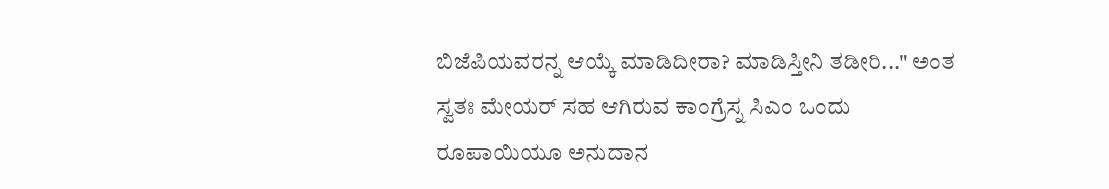ಬಿಜೆಪಿಯವರನ್ನ ಆಯ್ಕೆ ಮಾಡಿದೀರಾ? ಮಾಡಿಸ್ತೀನಿ ತಡೀರಿ..." ಅಂತ ಸ್ವತಃ ಮೇಯರ್ ಸಹ ಆಗಿರುವ ಕಾಂಗ್ರೆಸ್ನ ಸಿಎಂ ಒಂದು ರೂಪಾಯಿಯೂ ಅನುದಾನ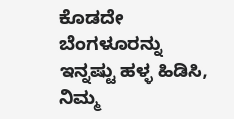ಕೊಡದೇ ಬೆಂಗಳೂರನ್ನು ಇನ್ನಷ್ಟು ಹಳ್ಳ ಹಿಡಿಸಿ, ನಿಮ್ಮ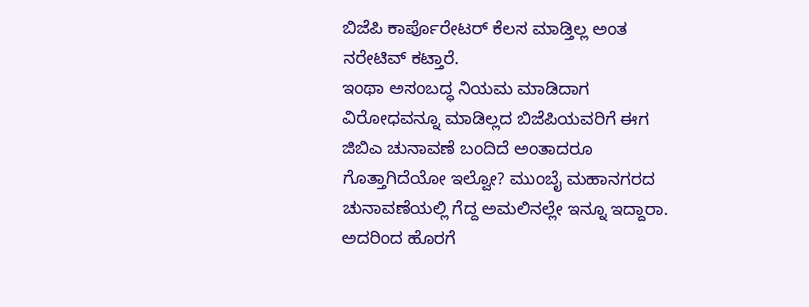ಬಿಜೆಪಿ ಕಾರ್ಪೊರೇಟರ್ ಕೆಲಸ ಮಾಡ್ತಿಲ್ಲ ಅಂತ ನರೇಟಿವ್ ಕಟ್ತಾರೆ.
ಇಂಥಾ ಅಸಂಬದ್ಧ ನಿಯಮ ಮಾಡಿದಾಗ ವಿರೋಧವನ್ನೂ ಮಾಡಿಲ್ಲದ ಬಿಜೆಪಿಯವರಿಗೆ ಈಗ ಜಿಬಿಎ ಚುನಾವಣೆ ಬಂದಿದೆ ಅಂತಾದರೂ ಗೊತ್ತಾಗಿದೆಯೋ ಇಲ್ವೋ? ಮುಂಬೈ ಮಹಾನಗರದ ಚುನಾವಣೆಯಲ್ಲಿ ಗೆದ್ದ ಅಮಲಿನಲ್ಲೇ ಇನ್ನೂ ಇದ್ದಾರಾ. ಅದರಿಂದ ಹೊರಗೆ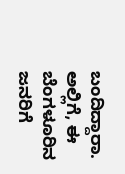ಬಂದಿದ್ದಾರಾ. ಅಲ್ಲಿಗೆ, ಈ ಬೆಂಗಳೂರಿನ ಜನರಿಗೆ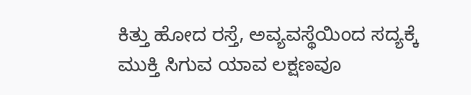ಕಿತ್ತು ಹೋದ ರಸ್ತೆ, ಅವ್ಯವಸ್ಥೆಯಿಂದ ಸದ್ಯಕ್ಕೆ ಮುಕ್ತಿ ಸಿಗುವ ಯಾವ ಲಕ್ಷಣವೂ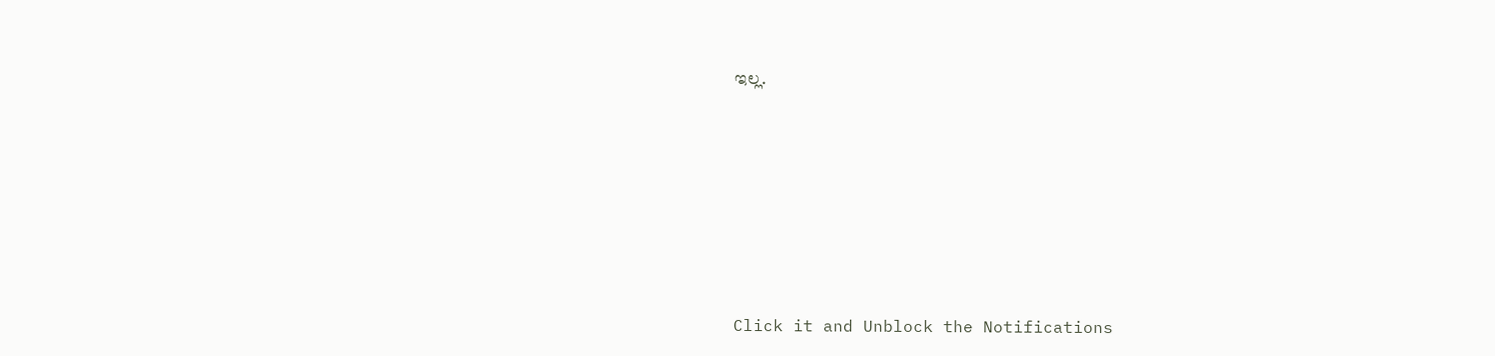ಇಲ್ಲ.












Click it and Unblock the Notifications